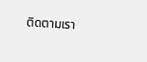ติดตามเรา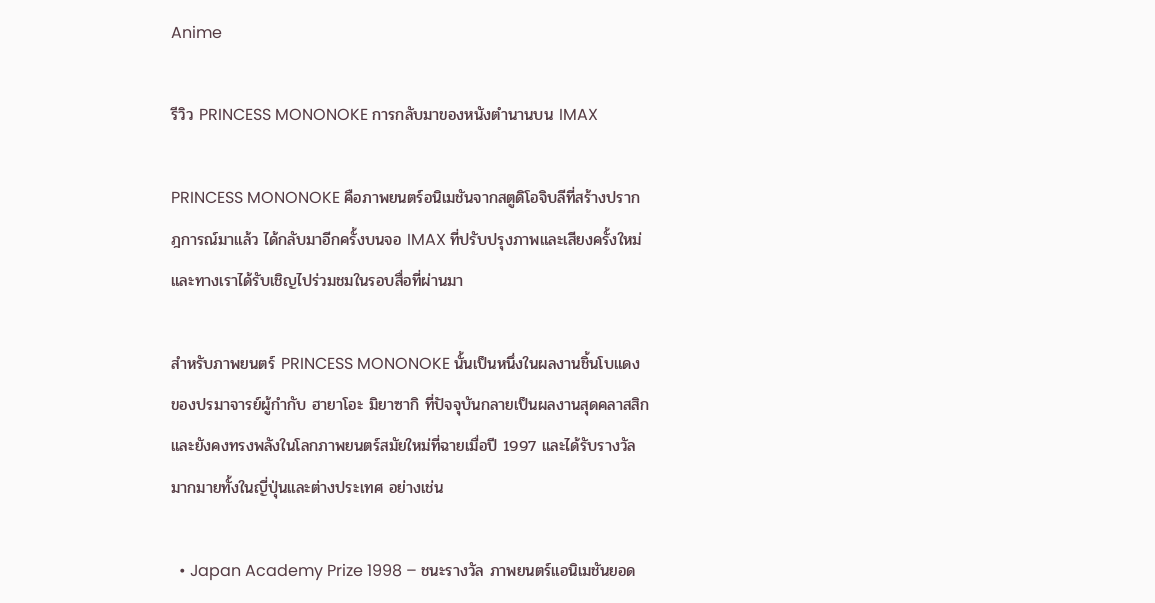Anime

รีวิว PRINCESS MONONOKE การกลับมาของหนังตำนานบน IMAX

PRINCESS MONONOKE คือภาพยนตร์อนิเมชันจากสตูดิโอจิบลีที่สร้างปรากฎการณ์มาแล้ว ได้กลับมาอีกครั้งบนจอ IMAX ที่ปรับปรุงภาพและเสียงครั้งใหม่ และทางเราได้รับเชิญไปร่วมชมในรอบสื่อที่ผ่านมา

สำหรับภาพยนตร์ PRINCESS MONONOKE นั้นเป็นหนึ่งในผลงานชิ้นโบแดงของปรมาจารย์ผู้กำกับ ฮายาโอะ มิยาซากิ ที่ปัจจุบันกลายเป็นผลงานสุดคลาสสิกและยังคงทรงพลังในโลกภาพยนตร์สมัยใหม่ที่ฉายเมื่อปี 1997 และได้รับรางวัลมากมายทั้งในญี่ปุ่นและต่างประเทศ อย่างเช่น

  • Japan Academy Prize 1998 – ชนะรางวัล ภาพยนตร์แอนิเมชันยอด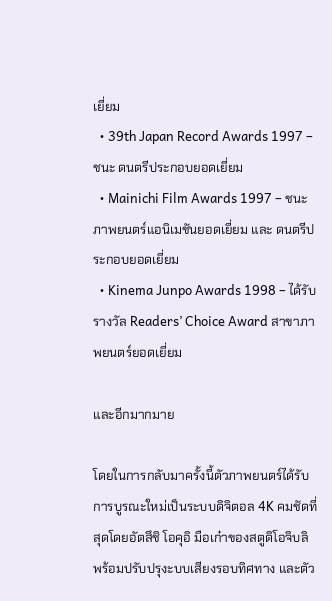เยี่ยม
  • 39th Japan Record Awards 1997 – ชนะ ดนตรีประกอบยอดเยี่ยม
  • Mainichi Film Awards 1997 – ชนะ ภาพยนตร์แอนิเมชันยอดเยี่ยม และ ดนตรีประกอบยอดเยี่ยม
  • Kinema Junpo Awards 1998 – ได้รับรางวัล Readers’ Choice Award สาขาภาพยนตร์ยอดเยี่ยม

และอีกมากมาย

โดยในการกลับมาครั้งนี้ตัวภาพยนตร์ได้รับการบูรณะใหม่เป็นระบบดิจิตอล 4K คมชัดที่สุดโดยอัตสึชิ โอคุอิ มือเก๋าของสตูดิโอจิบลิ พร้อมปรับปรุงะบบเสียงรอบทิศทาง และตัว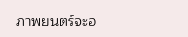ภาพยนตร์จะอ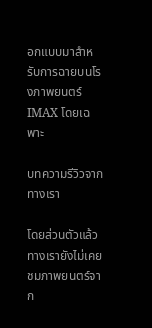อกแบบมาสำหรับการฉายบนโรงภาพยนตร์ IMAX โดยเฉพาะ

บทความรีวิวจากทางเรา

โดยส่วนตัวแล้วทางเรายังไม่เคยชมภาพยนตร์จาก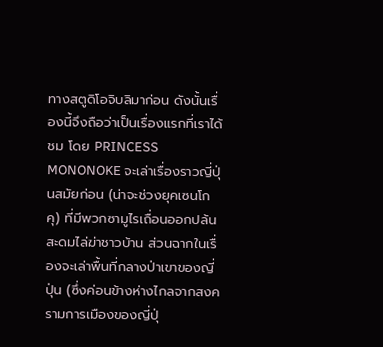ทางสตูดิโอจิบลิมาก่อน ดังนั้นเรื่องนี้จึงถือว่าเป็นเรื่องแรกที่เราได้ชม โดย PRINCESS MONONOKE จะเล่าเรื่องราวญี่ปุ่นสมัยก่อน (น่าจะช่วงยุคเซนโกคุ) ที่มีพวกซามูไรเถื่อนออกปล้นสะดมไล่ฆ่าชาวบ้าน ส่วนฉากในเรื่องจะเล่าพื้นที่กลางป่าเขาของญี่ปุ่น (ซึ่งค่อนข้างห่างไกลจากสงครามการเมืองของญี่ปุ่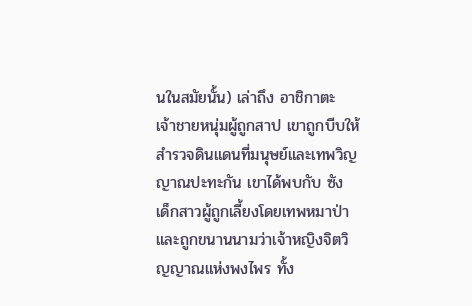นในสมัยนั้น) เล่าถึง อาชิกาตะ เจ้าชายหนุ่มผู้ถูกสาป เขาถูกบีบให้สำรวจดินแดนที่มนุษย์และเทพวิญญาณปะทะกัน เขาได้พบกับ ซัง เด็กสาวผู้ถูกเลี้ยงโดยเทพหมาป่า และถูกขนานนามว่าเจ้าหญิงจิตวิญญาณแห่งพงไพร ทั้ง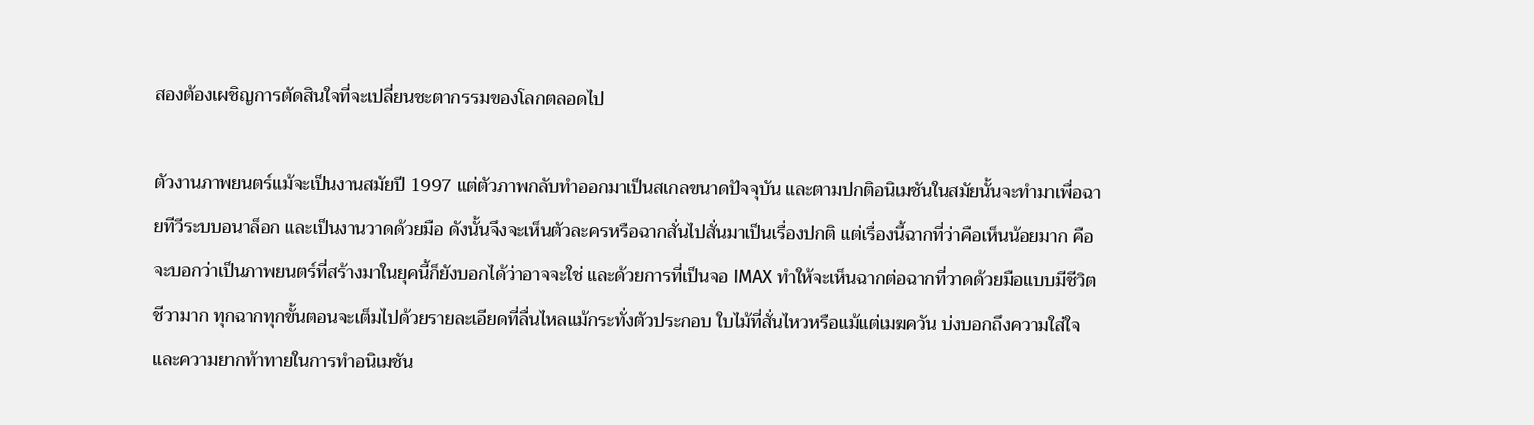สองต้องเผชิญการตัดสินใจที่จะเปลี่ยนชะตากรรมของโลกตลอดไป

ตัวงานภาพยนตร์แม้จะเป็นงานสมัยปี 1997 แต่ตัวภาพกลับทำออกมาเป็นสเกลขนาดปัจจุบัน และตามปกติอนิเมชันในสมัยนั้นจะทำมาเพื่อฉายทีวีระบบอนาล็อก และเป็นงานวาดด้วยมือ ดังนั้นจึงจะเห็นตัวละครหรือฉากสั่นไปสั่นมาเป็นเรื่องปกติ แต่เรื่องนี้ฉากที่ว่าคือเห็นน้อยมาก คือจะบอกว่าเป็นภาพยนตร์ที่สร้างมาในยุคนี้ก็ยังบอกได้ว่าอาจจะใช่ และด้วยการที่เป็นจอ IMAX ทำให้จะเห็นฉากต่อฉากที่วาดด้วยมือแบบมีชีวิตชีวามาก ทุกฉากทุกขั้นตอนจะเต็มไปด้วยรายละเอียดที่ลื่นไหลแม้กระทั่งตัวประกอบ ใบไม้ที่สั่นไหวหรือแม้แต่เมฆควัน บ่งบอกถึงความใส่ใจและความยากท้าทายในการทำอนิเมชัน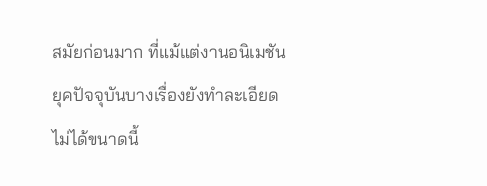สมัยก่อนมาก ที่แม้แต่งานอนิเมชันยุคปัจจุบันบางเรื่องยังทำละเอียดไม่ได้ขนาดนี้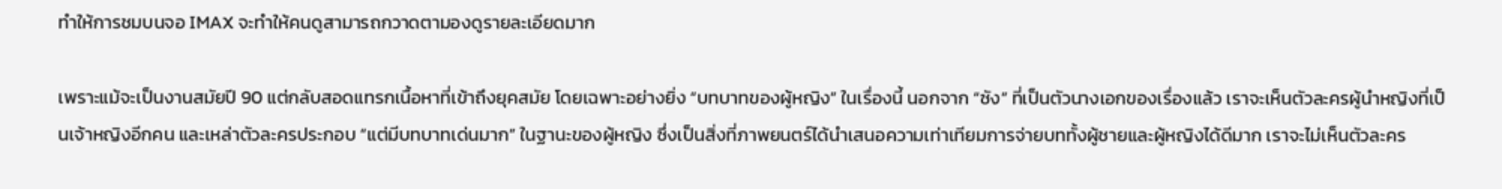ทำให้การชมบนจอ IMAX จะทำให้คนดูสามารถกวาดตามองดูรายละเอียดมาก

เพราะแม้จะเป็นงานสมัยปี 90 แต่กลับสอดแทรกเนื้อหาที่เข้าถึงยุคสมัย โดยเฉพาะอย่างยิ่ง “บทบาทของผู้หญิง” ในเรื่องนี้ นอกจาก “ซัง” ที่เป็นตัวนางเอกของเรื่องแล้ว เราจะเห็นตัวละครผู้นำหญิงที่เป็นเจ้าหญิงอีกคน และเหล่าตัวละครประกอบ “แต่มีบทบาทเด่นมาก” ในฐานะของผู้หญิง ซึ่งเป็นสิ่งที่ภาพยนตร์ได้นำเสนอความเท่าเทียมการจ่ายบททั้งผู้ชายและผู้หญิงได้ดีมาก เราจะไม่เห็นตัวละคร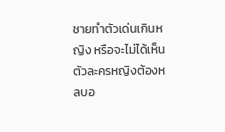ชายทำตัวเด่นเกินหญิง หรือจะไม่ได้เห็นตัวละครหญิงต้องหลบอ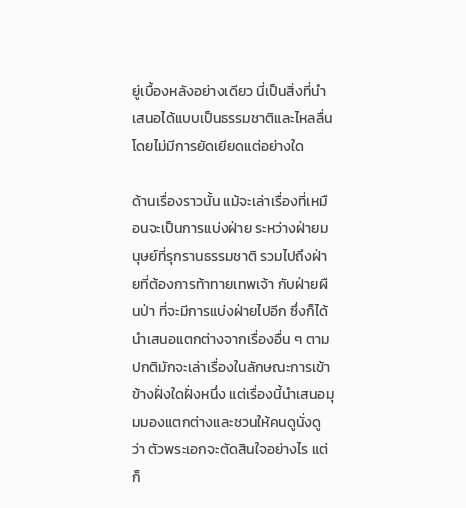ยู่เบื้องหลังอย่างเดียว นี่เป็นสิ่งที่นำเสนอได้แบบเป็นธรรมชาติและไหลลื่นโดยไม่มีการยัดเยียดแต่อย่างใด

ด้านเรื่องราวนั้น แม้จะเล่าเรื่องที่เหมือนจะเป็นการแบ่งฝ่าย ระหว่างฝ่ายมนุษย์ที่รุกรานธรรมชาติ รวมไปถึงฝ่ายที่ต้องการท้าทายเทพเจ้า กับฝ่ายผืนป่า ที่จะมีการแบ่งฝ่ายไปอีก ซึ่งก็ได้นำเสนอแตกต่างจากเรื่องอื่น ๆ ตามปกติมักจะเล่าเรื่องในลักษณะการเข้าข้างฝั่งใดฝั่งหนึ่ง แต่เรื่องนี้นำเสนอมุมมองแตกต่างและชวนให้คนดูนั่งดูว่า ตัวพระเอกจะตัดสินใจอย่างไร แต่ก็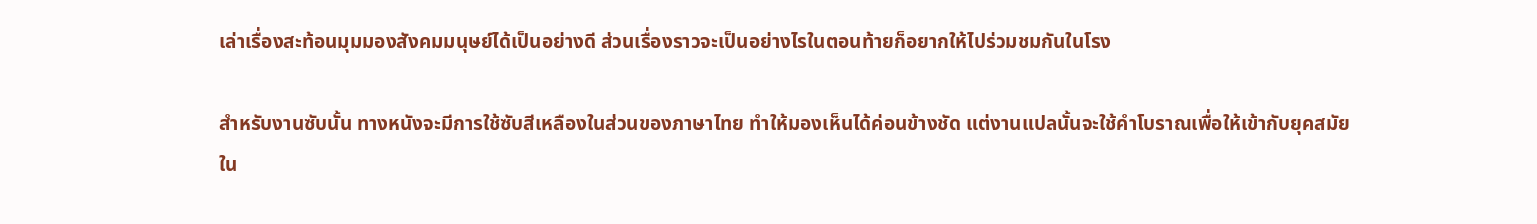เล่าเรื่องสะท้อนมุมมองสังคมมนุษย์ได้เป็นอย่างดี ส่วนเรื่องราวจะเป็นอย่างไรในตอนท้ายก็อยากให้ไปร่วมชมกันในโรง

สำหรับงานซับนั้น ทางหนังจะมีการใช้ซับสีเหลืองในส่วนของภาษาไทย ทำให้มองเห็นได้ค่อนข้างชัด แต่งานแปลนั้นจะใช้คำโบราณเพื่อให้เข้ากับยุคสมัยใน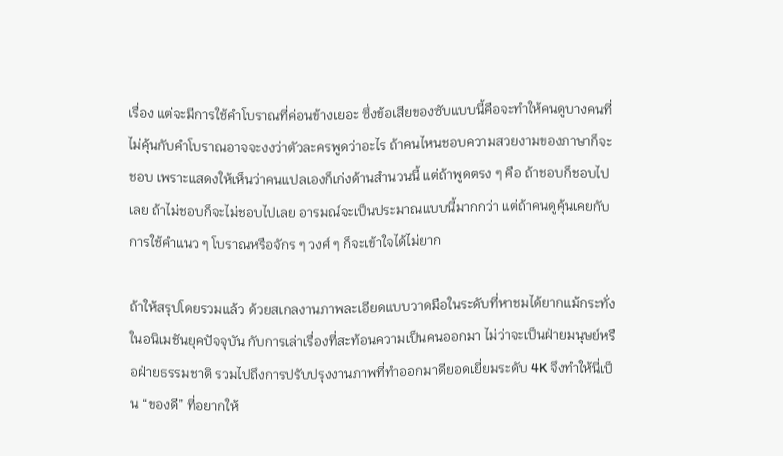เรื่อง แต่จะมีการใช้คำโบราณที่ค่อนข้างเยอะ ซึ่งข้อเสียของซับแบบนี้คือจะทำให้คนดูบางคนที่ไม่คุ้นกับคำโบราณอาจจะงงว่าตัวละครพูดว่าอะไร ถ้าคนไหนชอบความสวยงามของภาษาก็จะชอบ เพราะแสดงให้เห็นว่าคนแปลเองก็เก่งด้านสำนวนนี้ แต่ถ้าพูดตรง ๆ คือ ถ้าชอบก็ชอบไปเลย ถ้าไม่ชอบก็จะไม่ชอบไปเลย อารมณ์จะเป็นประมาณแบบนี้มากกว่า แต่ถ้าคนดูคุ้นเคยกับการใช้คำแนว ๆ โบราณหรือจักร ๆ วงศ์ ๆ ก็จะเข้าใจได้ไม่ยาก

ถ้าให้สรุปโดยรวมแล้ว ด้วยสเกลงานภาพละเอียดแบบวาดมือในระดับที่หาชมได้ยากแม้กระทั่งในอนิเมชันยุคปัจจุบัน กับการเล่าเรื่องที่สะท้อนความเป็นคนออกมา ไม่ว่าจะเป็นฝ่ายมนุษย์หรือฝ่ายธรรมชาติ รวมไปถึงการปรับปรุงงานภาพที่ทำออกมาดียอดเยี่ยมระดับ 4K จึงทำให้นี่เป็น “ของดี” ที่อยากให้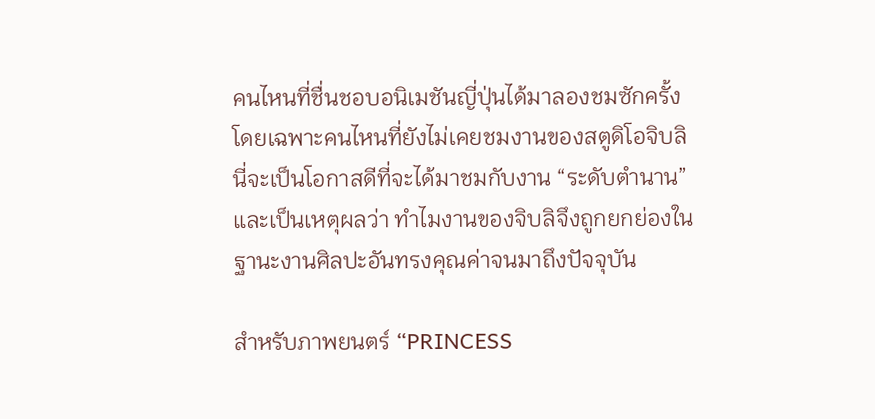คนไหนที่ชื่นชอบอนิเมชันญี่ปุ่นได้มาลองชมซักครั้ง โดยเฉพาะคนไหนที่ยังไม่เคยชมงานของสตูดิโอจิบลิ นี่จะเป็นโอกาสดีที่จะได้มาชมกับงาน “ระดับตำนาน” และเป็นเหตุผลว่า ทำไมงานของจิบลิจึงถูกยกย่องในฐานะงานศิลปะอันทรงคุณค่าจนมาถึงปัจจุบัน

สำหรับภาพยนตร์ “PRINCESS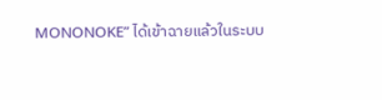MONONOKE” ได้เข้าฉายแล้วในระบบ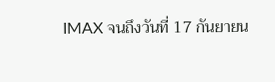IMAX จนถึงวันที่ 17 กันยายน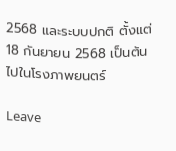2568 และระบบปกติ ตั้งแต่ 18 กันยายน 2568 เป็นต้นไปในโรงภาพยนตร์

Leave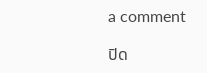a comment

ปิด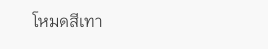โหมดสีเทา